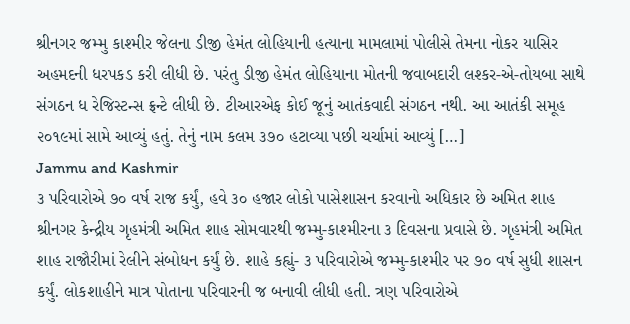શ્રીનગર જમ્મુ કાશ્મીર જેલના ડીજી હેમંત લોહિયાની હત્યાના મામલામાં પોલીસે તેમના નોકર યાસિર અહમદની ધરપકડ કરી લીધી છે. પરંતુ ડીજી હેમંત લોહિયાના મોતની જવાબદારી લશ્કર-એ-તોયબા સાથે સંગઠન ધ રેજિસ્ટન્સ ફ્રન્ટે લીધી છે. ટીઆરએફ કોઈ જૂનું આતંકવાદી સંગઠન નથી. આ આતંકી સમૂહ ૨૦૧૯માં સામે આવ્યું હતું. તેનું નામ કલમ ૩૭૦ હટાવ્યા પછી ચર્ચામાં આવ્યું […]
Jammu and Kashmir
૩ પરિવારોએ ૭૦ વર્ષ રાજ કર્યું, હવે ૩૦ હજાર લોકો પાસેશાસન કરવાનો અધિકાર છે અમિત શાહ
શ્રીનગર કેન્દ્રીય ગૃહમંત્રી અમિત શાહ સોમવારથી જમ્મુ-કાશ્મીરના ૩ દિવસના પ્રવાસે છે. ગૃહમંત્રી અમિત શાહ રાજૌરીમાં રેલીને સંબોધન કર્યું છે. શાહે કહ્યું- ૩ પરિવારોએ જમ્મુ-કાશ્મીર પર ૭૦ વર્ષ સુધી શાસન કર્યું. લોકશાહીને માત્ર પોતાના પરિવારની જ બનાવી લીધી હતી. ત્રણ પરિવારોએ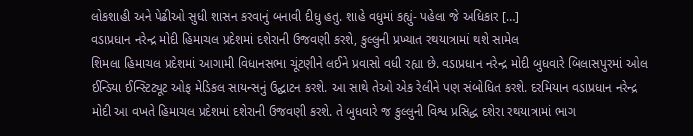લોકશાહી અને પેઢીઓ સુધી શાસન કરવાનું બનાવી દીધુ હતુ. શાહે વધુમાં કહ્યું- પહેલા જે અધિકાર […]
વડાપ્રધાન નરેન્દ્ર મોદી હિમાચલ પ્રદેશમાં દશેરાની ઉજવણી કરશે, કુલ્લુની પ્રખ્યાત રથયાત્રામાં થશે સામેલ
શિમલા હિમાચલ પ્રદેશમાં આગામી વિધાનસભા ચૂંટણીને લઈને પ્રવાસો વધી રહ્યા છે. વડાપ્રધાન નરેન્દ્ર મોદી બુધવારે બિલાસપુરમાં ઓલ ઈન્ડિયા ઈન્સ્ટિટ્યૂટ ઓફ મેડિકલ સાયન્સનું ઉદ્ઘાટન કરશે. આ સાથે તેઓ એક રેલીને પણ સંબોધિત કરશે. દરમિયાન વડાપ્રધાન નરેન્દ્ર મોદી આ વખતે હિમાચલ પ્રદેશમાં દશેરાની ઉજવણી કરશે. તે બુધવારે જ કુલ્લુની વિશ્વ પ્રસિદ્ધ દશેરા રથયાત્રામાં ભાગ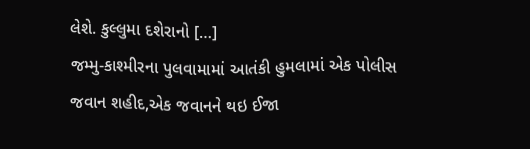લેશે. કુલ્લુમા દશેરાનો […]
જમ્મુ-કાશ્મીરના પુલવામામાં આતંકી હુમલામાં એક પોલીસ જવાન શહીદ,એક જવાનને થઇ ઈજા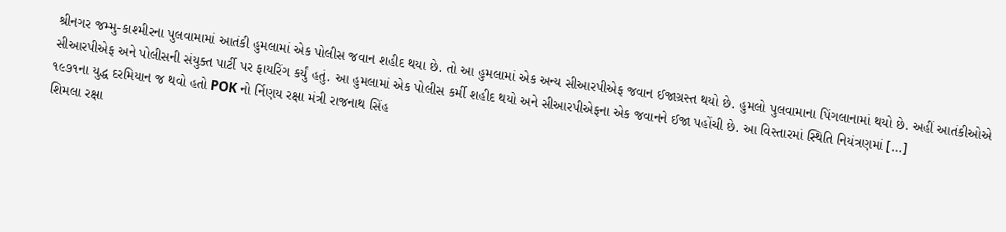શ્રીનગર જમ્મુ-કાશ્મીરના પુલવામામાં આતંકી હુમલામાં એક પોલીસ જવાન શહીદ થયા છે. તો આ હુમલામાં એક અન્ય સીઆરપીએફ જવાન ઈજાગ્રસ્ત થયો છે. હુમલો પુલવામાના પિંગલાનામાં થયો છે. અહીં આતંકીઓએ સીઆરપીએફ અને પોલીસની સંયુક્ત પાર્ટી પર ફાયરિંગ કર્યું હતું. આ હુમલામાં એક પોલીસ કર્મી શહીદ થયો અને સીઆરપીએફના એક જવાનને ઈજા પહોંચી છે. આ વિસ્તારમાં સ્થિતિ નિયંત્રણમાં […]
૧૯૭૧ના યુદ્ધ દરમિયાન જ થવો હતો POK નો ર્નિણય રક્ષા મંત્રી રાજનાથ સિંહ
શિમલા રક્ષા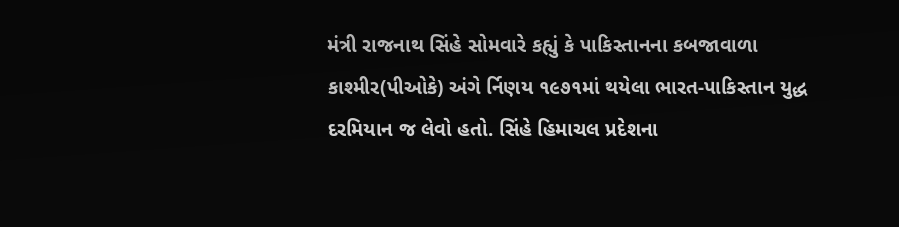મંત્રી રાજનાથ સિંહે સોમવારે કહ્યું કે પાકિસ્તાનના કબજાવાળા કાશ્મીર(પીઓકે) અંગે ર્નિણય ૧૯૭૧માં થયેલા ભારત-પાકિસ્તાન યુદ્ધ દરમિયાન જ લેવો હતો. સિંહે હિમાચલ પ્રદેશના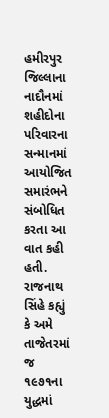હમીરપુર જિલ્લાના નાદૌનમાં શહીદોના પરિવારના સન્માનમાં આયોજિત સમારંભને સંબોધિત કરતા આ વાત કહી હતી. રાજનાથ સિંહે કહ્યું કે અમે તાજેતરમાં જ ૧૯૭૧ના યુદ્ધમાં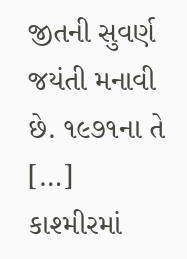જીતની સુવર્ણ જયંતી મનાવી છે. ૧૯૭૧ના તે […]
કાશ્મીરમાં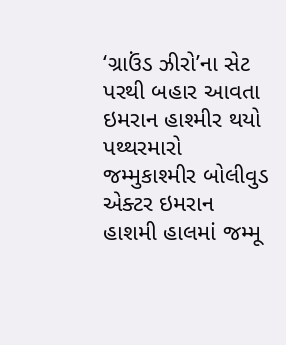‘ગ્રાઉંડ ઝીરો’ના સેટ પરથી બહાર આવતા ઇમરાન હાશ્મીર થયો પથ્થરમારો
જમ્મુકાશ્મીર બોલીવુડ એક્ટર ઇમરાન હાશમી હાલમાં જમ્મૂ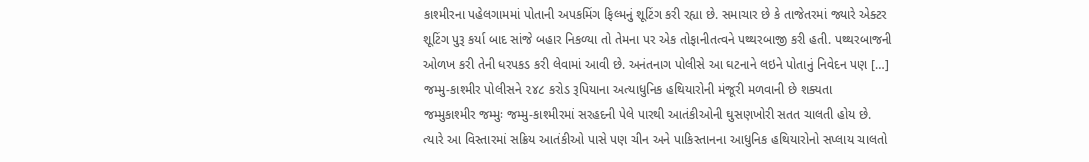કાશ્મીરના પહેલગામમાં પોતાની અપકમિંગ ફિલ્મનું શૂટિંગ કરી રહ્યા છે. સમાચાર છે કે તાજેતરમાં જ્યારે એક્ટર શૂટિંગ પુરૂ કર્યા બાદ સાંજે બહાર નિકળ્યા તો તેમના પર એક તોફાનીતત્વને પથ્થરબાજી કરી હતી. પથ્થરબાજની ઓળખ કરી તેની ધરપકડ કરી લેવામાં આવી છે. અનંતનાગ પોલીસે આ ઘટનાને લઇને પોતાનું નિવેદન પણ […]
જમ્મુ-કાશ્મીર પોલીસને ૨૪૮ કરોડ રૂપિયાના અત્યાધુનિક હથિયારોની મંજૂરી મળવાની છે શક્યતા
જમ્મુકાશ્મીર જમ્મુઃ જમ્મુ-કાશ્મીરમાં સરહદની પેલે પારથી આતંકીઓની ઘુસણખોરી સતત ચાલતી હોય છે. ત્યારે આ વિસ્તારમાં સક્રિય આતંકીઓ પાસે પણ ચીન અને પાકિસ્તાનના આધુનિક હથિયારોનો સપ્લાય ચાલતો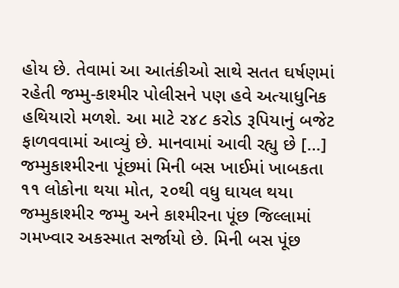હોય છે. તેવામાં આ આતંકીઓ સાથે સતત ઘર્ષણમાં રહેતી જમ્મુ-કાશ્મીર પોલીસને પણ હવે અત્યાધુનિક હથિયારો મળશે. આ માટે ૨૪૮ કરોડ રૂપિયાનું બજેટ ફાળવવામાં આવ્યું છે. માનવામાં આવી રહ્યુ છે […]
જમ્મુકાશ્મીરના પૂંછમાં મિની બસ ખાઈમાં ખાબકતા ૧૧ લોકોના થયા મોત, ૨૦થી વધુ ઘાયલ થયા
જમ્મુકાશ્મીર જમ્મુ અને કાશ્મીરના પૂંછ જિલ્લામાં ગમખ્વાર અકસ્માત સર્જાયો છે. મિની બસ પૂંછ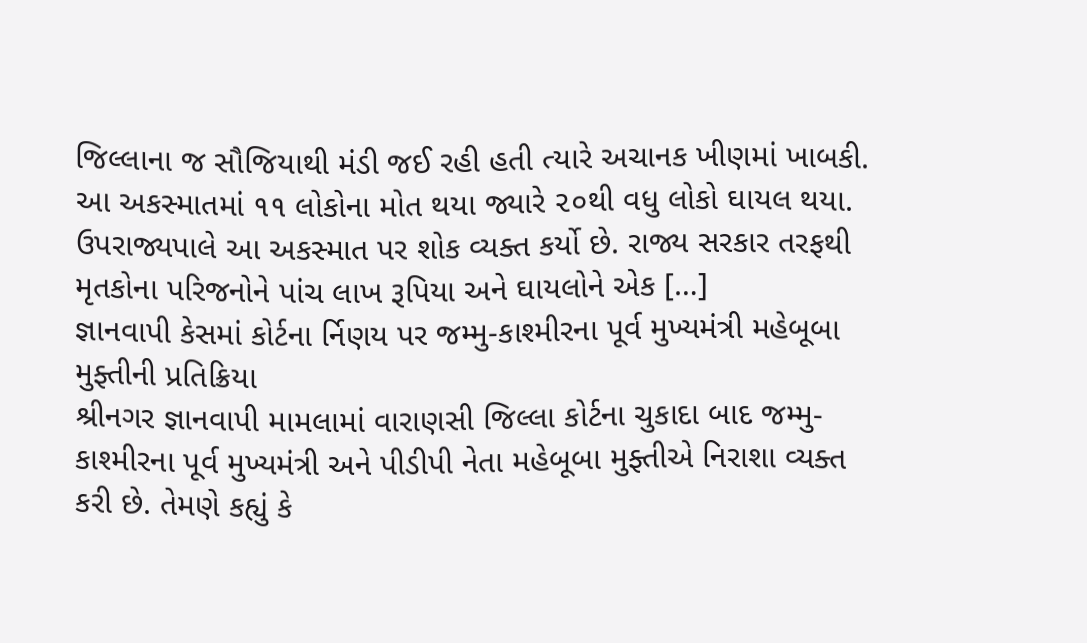જિલ્લાના જ સૌજિયાથી મંડી જઈ રહી હતી ત્યારે અચાનક ખીણમાં ખાબકી. આ અકસ્માતમાં ૧૧ લોકોના મોત થયા જ્યારે ૨૦થી વધુ લોકો ઘાયલ થયા. ઉપરાજ્યપાલે આ અકસ્માત પર શોક વ્યક્ત કર્યો છે. રાજ્ય સરકાર તરફથી મૃતકોના પરિજનોને પાંચ લાખ રૂપિયા અને ઘાયલોને એક […]
જ્ઞાનવાપી કેસમાં કોર્ટના ર્નિણય પર જમ્મુ-કાશ્મીરના પૂર્વ મુખ્યમંત્રી મહેબૂબા મુફ્તીની પ્રતિક્રિયા
શ્રીનગર જ્ઞાનવાપી મામલામાં વારાણસી જિલ્લા કોર્ટના ચુકાદા બાદ જમ્મુ-કાશ્મીરના પૂર્વ મુખ્યમંત્રી અને પીડીપી નેતા મહેબૂબા મુફ્તીએ નિરાશા વ્યક્ત કરી છે. તેમણે કહ્યું કે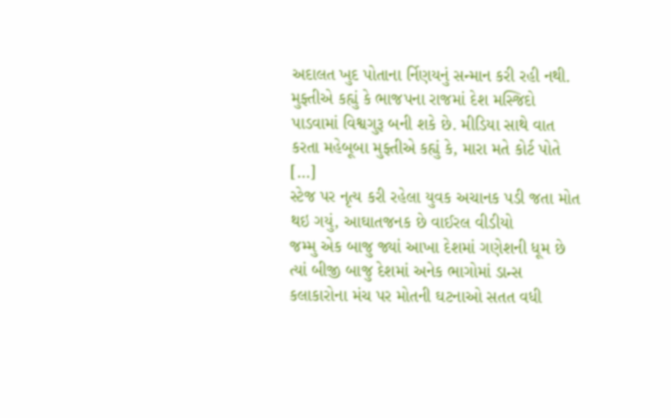અદાલત ખુદ પોતાના ર્નિણયનું સન્માન કરી રહી નથી. મુફ્તીએ કહ્યું કે ભાજપના રાજમાં દેશ મસ્જિદો પાડવામાં વિશ્વગુરૂ બની શકે છે. મીડિયા સાથે વાત કરતા મહેબૂબા મુફ્તીએ કહ્યું કે, મારા મતે કોર્ટ પોતે […]
સ્ટેજ પર નૃત્ય કરી રહેલા યુવક અચાનક પડી જતા મોત થઇ ગયું, આઘાતજનક છે વાઈરલ વીડીયો
જમ્મુ એક બાજુ જ્યાં આખા દેશમાં ગણેશની ધૂમ છે ત્યાં બીજી બાજુ દેશમાં અનેક ભાગોમાં ડાન્સ કલાકારોના મંચ પર મોતની ઘટનાઓ સતત વધી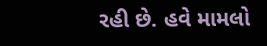રહી છે. હવે મામલો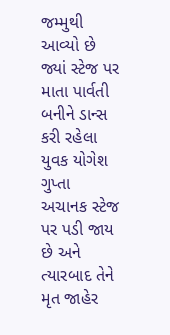જમ્મુથી આવ્યો છે જ્યાં સ્ટેજ પર માતા પાર્વતી બનીને ડાન્સ કરી રહેલા યુવક યોગેશ ગુપ્તા અચાનક સ્ટેજ પર પડી જાય છે અને ત્યારબાદ તેને મૃત જાહેર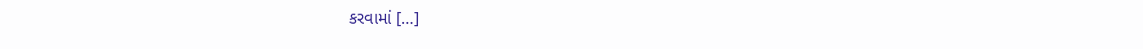કરવામાં […]